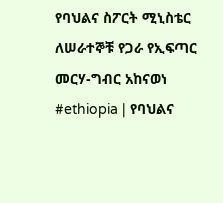የባህልና ስፖርት ሚኒስቴር ለሠራተኞቹ የጋራ የኢፍጣር መርሃ-ግብር አከናወነ
#ethiopia | የባህልና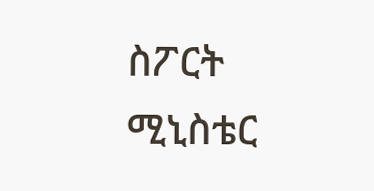ስፖርት ሚኒስቴር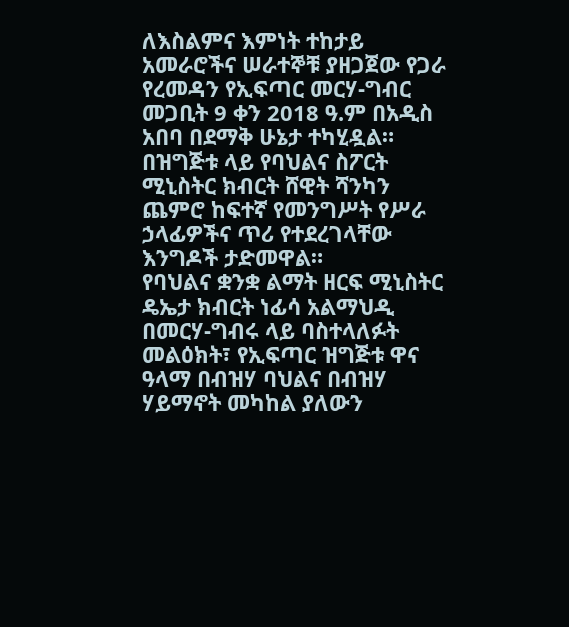ለእስልምና እምነት ተከታይ አመራሮችና ሠራተኞቹ ያዘጋጀው የጋራ የረመዳን የኢፍጣር መርሃ-ግብር መጋቢት 9 ቀን 2018 ዓ.ም በአዲስ አበባ በደማቅ ሁኔታ ተካሂዷል።
በዝግጅቱ ላይ የባህልና ስፖርት ሚኒስትር ክብርት ሸዊት ሻንካን ጨምሮ ከፍተኛ የመንግሥት የሥራ ኃላፊዎችና ጥሪ የተደረገላቸው እንግዶች ታድመዋል።
የባህልና ቋንቋ ልማት ዘርፍ ሚኒስትር ዴኤታ ክብርት ነፊሳ አልማህዲ በመርሃ-ግብሩ ላይ ባስተላለፉት መልዕክት፣ የኢፍጣር ዝግጅቱ ዋና ዓላማ በብዝሃ ባህልና በብዝሃ ሃይማኖት መካከል ያለውን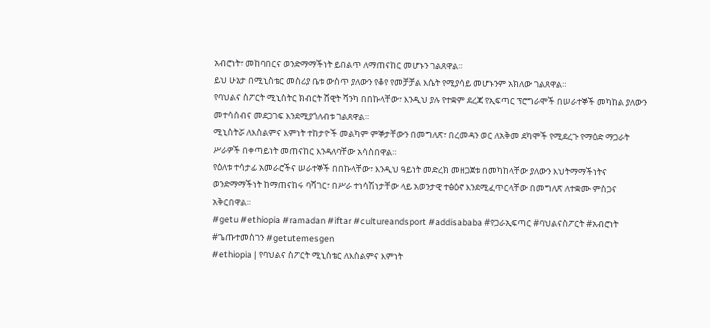አብሮነት፣ መከባበርና ወንድማማችነት ይበልጥ ለማጠናከር መሆኑን ገልጸዋል።
ይህ ሁኔታ በሚኒስቴር መስሪያ ቤቱ ውስጥ ያለውን የቆየ የመቻቻል እሴት የሚያሳይ መሆኑንም አክለው ገልጸዋል።
የባህልና ስፖርት ሚኒስትር ክብርት ሸዊት ሻንካ በበኩላቸው፣ እንዲህ ያሉ የተቋም ደረጃ የኢፍጣር ፕሮግራሞች በሠራተኞች መካከል ያለውን መተሳሰብና መደጋገፍ እንደሚያጎለብቱ ገልጸዋል።
ሚኒስትሯ ለእስልምና እምነት ተከታዮች መልካም ምኞታቸውን በመግለጽ፣ በረመዳን ወር ለአቅመ ደካሞች የሚደረጉ የማዕድ ማጋራት ሥራዎች በቀጣይነት መጠናከር እንዳለባቸው አሳስበዋል።
የዕለቱ ተሳታፊ አመራሮችና ሠራተኞች በበኩላቸው፣ እንዲህ ዓይነት መድረክ መዘጋጀቱ በመካከላቸው ያለውን እህትማማችነትና ወንድማማችነት ከማጠናከሩ ባሻገር፣ በሥራ ተነሳሽነታቸው ላይ አወንታዊ ተፅዕኖ እንደሚፈጥርላቸው በመግለጽ ለተቋሙ ምስጋና አቅርበዋል።
#getu #ethiopia #ramadan #iftar #cultureandsport #addisababa #የጋራኢፍጣር #ባህልናስፖርት #አብሮነት #ጌጡተመስገን #getutemesgen
#ethiopia | የባህልና ስፖርት ሚኒስቴር ለእስልምና እምነት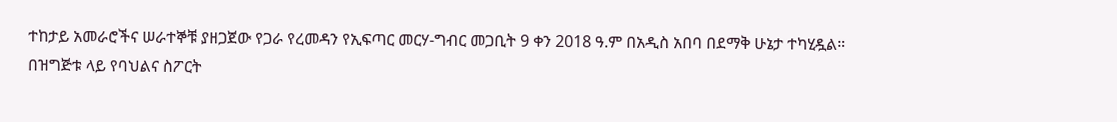ተከታይ አመራሮችና ሠራተኞቹ ያዘጋጀው የጋራ የረመዳን የኢፍጣር መርሃ-ግብር መጋቢት 9 ቀን 2018 ዓ.ም በአዲስ አበባ በደማቅ ሁኔታ ተካሂዷል።
በዝግጅቱ ላይ የባህልና ስፖርት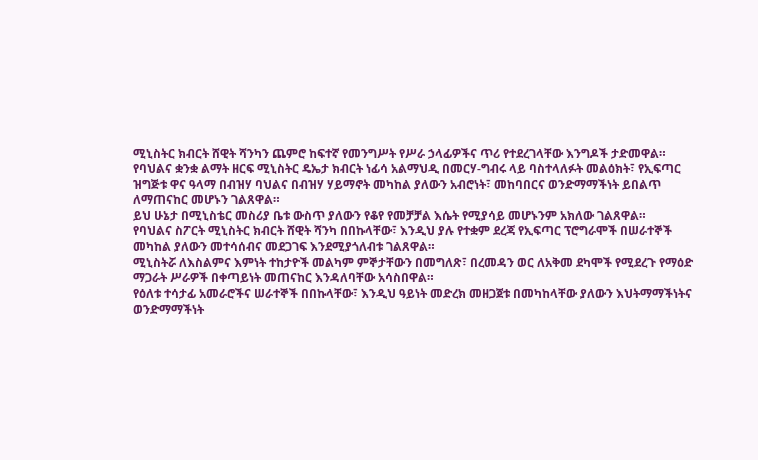ሚኒስትር ክብርት ሸዊት ሻንካን ጨምሮ ከፍተኛ የመንግሥት የሥራ ኃላፊዎችና ጥሪ የተደረገላቸው እንግዶች ታድመዋል።
የባህልና ቋንቋ ልማት ዘርፍ ሚኒስትር ዴኤታ ክብርት ነፊሳ አልማህዲ በመርሃ-ግብሩ ላይ ባስተላለፉት መልዕክት፣ የኢፍጣር ዝግጅቱ ዋና ዓላማ በብዝሃ ባህልና በብዝሃ ሃይማኖት መካከል ያለውን አብሮነት፣ መከባበርና ወንድማማችነት ይበልጥ ለማጠናከር መሆኑን ገልጸዋል።
ይህ ሁኔታ በሚኒስቴር መስሪያ ቤቱ ውስጥ ያለውን የቆየ የመቻቻል እሴት የሚያሳይ መሆኑንም አክለው ገልጸዋል።
የባህልና ስፖርት ሚኒስትር ክብርት ሸዊት ሻንካ በበኩላቸው፣ እንዲህ ያሉ የተቋም ደረጃ የኢፍጣር ፕሮግራሞች በሠራተኞች መካከል ያለውን መተሳሰብና መደጋገፍ እንደሚያጎለብቱ ገልጸዋል።
ሚኒስትሯ ለእስልምና እምነት ተከታዮች መልካም ምኞታቸውን በመግለጽ፣ በረመዳን ወር ለአቅመ ደካሞች የሚደረጉ የማዕድ ማጋራት ሥራዎች በቀጣይነት መጠናከር እንዳለባቸው አሳስበዋል።
የዕለቱ ተሳታፊ አመራሮችና ሠራተኞች በበኩላቸው፣ እንዲህ ዓይነት መድረክ መዘጋጀቱ በመካከላቸው ያለውን እህትማማችነትና ወንድማማችነት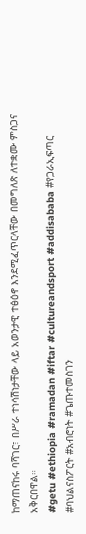ከማጠናከሩ ባሻገር፣ በሥራ ተነሳሽነታቸው ላይ አወንታዊ ተፅዕኖ እንደሚፈጥርላቸው በመግለጽ ለተቋሙ ምስጋና አቅርበዋል።
#getu #ethiopia #ramadan #iftar #cultureandsport #addisababa #የጋራኢፍጣር #ባህልናስፖርት #አብሮነት #ጌጡተመስገን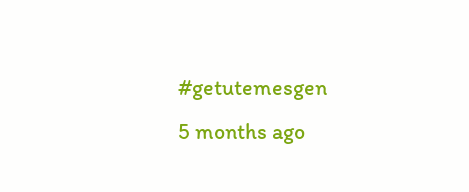#getutemesgen
5 months ago